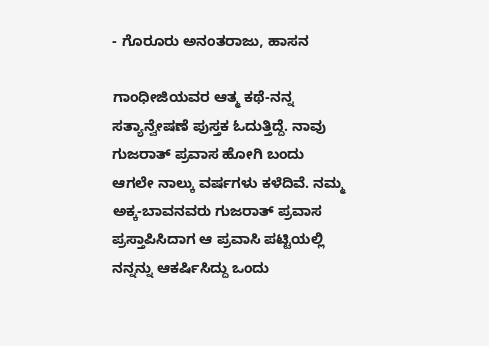- ಗೊರೂರು ಅನಂತರಾಜು, ಹಾಸನ

ಗಾಂಧೀಜಿಯವರ ಆತ್ಮ ಕಥೆ-ನನ್ನ ಸತ್ಯಾನ್ವೇಷಣೆ ಪುಸ್ತಕ ಓದುತ್ತಿದ್ದೆ. ನಾವು ಗುಜರಾತ್ ಪ್ರವಾಸ ಹೋಗಿ ಬಂದು ಆಗಲೇ ನಾಲ್ಕು ವರ್ಷಗಳು ಕಳೆದಿವೆ. ನಮ್ಮ ಅಕ್ಕ-ಬಾವನವರು ಗುಜರಾತ್ ಪ್ರವಾಸ ಪ್ರಸ್ತಾಪಿಸಿದಾಗ ಆ ಪ್ರವಾಸಿ ಪಟ್ಟಿಯಲ್ಲಿ ನನ್ನನ್ನು ಆಕರ್ಷಿಸಿದ್ದು ಒಂದು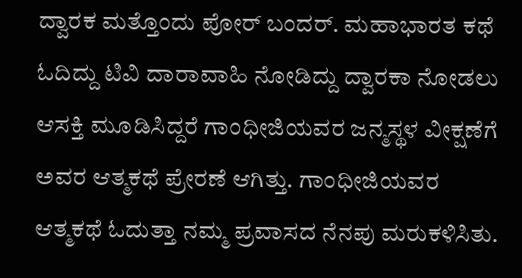ದ್ವಾರಕ ಮತ್ತೊಂದು ಪೋರ್‌ ಬಂದರ್. ಮಹಾಭಾರತ ಕಥೆ ಓದಿದ್ದು ಟಿವಿ ದಾರಾವಾಹಿ ನೋಡಿದ್ದು ದ್ವಾರಕಾ ನೋಡಲು ಆಸಕ್ತಿ ಮೂಡಿಸಿದ್ದರೆ ಗಾಂಧೀಜಿಯವರ ಜನ್ಮಸ್ಥಳ ವೀಕ್ಷಣೆಗೆ ಅವರ ಆತ್ಮಕಥೆ ಪ್ರೇರಣೆ ಆಗಿತ್ತು. ಗಾಂಧೀಜಿಯವರ ಆತ್ಮಕಥೆ ಓದುತ್ತಾ ನಮ್ಮ ಪ್ರವಾಸದ ನೆನಪು ಮರುಕಳಿಸಿತು.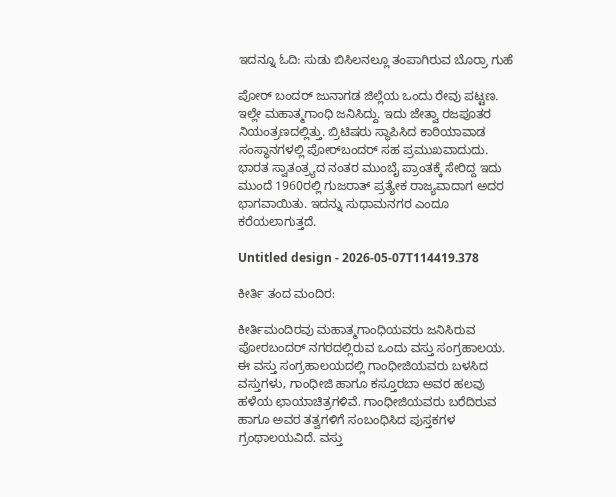ಇದನ್ನೂ ಓದಿ: ಸುಡು ಬಿಸಿಲನಲ್ಲೂ ತಂಪಾಗಿರುವ ಬೊರ್ರಾ ಗುಹೆ

ಪೋರ್‌ ಬಂದರ್ ಜುನಾಗಡ ಜಿಲ್ಲೆಯ ಒಂದು ರೇವು ಪಟ್ಟಣ. ಇಲ್ಲೇ ಮಹಾತ್ಮಗಾಂಧಿ ಜನಿಸಿದ್ದು. ಇದು ಜೇತ್ವಾ ರಜಪೂತರ ನಿಯಂತ್ರಣದಲ್ಲಿತ್ತು. ಬ್ರಿಟಿಷರು ಸ್ಥಾಪಿಸಿದ ಕಾಠಿಯಾವಾಡ ಸಂಸ್ಥಾನಗಳಲ್ಲಿ ಪೋರ್‌ಬಂದರ್ ಸಹ ಪ್ರಮುಖವಾದುದು. ಭಾರತ ಸ್ವಾತಂತ್ರ್ಯದ ನಂತರ ಮುಂಬೈ ಪ್ರಾಂತಕ್ಕೆ ಸೇರಿದ್ದ ಇದು ಮುಂದೆ 1960ರಲ್ಲಿ ಗುಜರಾತ್ ಪ್ರತ್ಯೇಕ ರಾಜ್ಯವಾದಾಗ ಅದರ ಭಾಗವಾಯಿತು. ಇದನ್ನು ಸುಧಾಮನಗರ ಎಂದೂ ಕರೆಯಲಾಗುತ್ತದೆ.

Untitled design - 2026-05-07T114419.378

ಕೀರ್ತಿ ತಂದ ಮಂದಿರ:

ಕೀರ್ತಿಮಂದಿರವು ಮಹಾತ್ಮಗಾಂಧಿಯವರು ಜನಿಸಿರುವ ಪೋರಬಂದರ್ ನಗರದಲ್ಲಿರುವ ಒಂದು ವಸ್ತು ಸಂಗ್ರಹಾಲಯ. ಈ ವಸ್ತು ಸಂಗ್ರಹಾಲಯದಲ್ಲಿ ಗಾಂಧೀಜಿಯವರು ಬಳಸಿದ ವಸ್ತುಗಳು, ಗಾಂಧೀಜಿ ಹಾಗೂ ಕಸ್ತೂರಬಾ ಅವರ ಹಲವು ಹಳೆಯ ಛಾಯಾಚಿತ್ರಗಳಿವೆ. ಗಾಂಧೀಜಿಯವರು ಬರೆದಿರುವ ಹಾಗೂ ಅವರ ತತ್ವಗಳಿಗೆ ಸಂಬಂಧಿಸಿದ ಪುಸ್ತಕಗಳ ಗ್ರಂಥಾಲಯವಿದೆ. ವಸ್ತು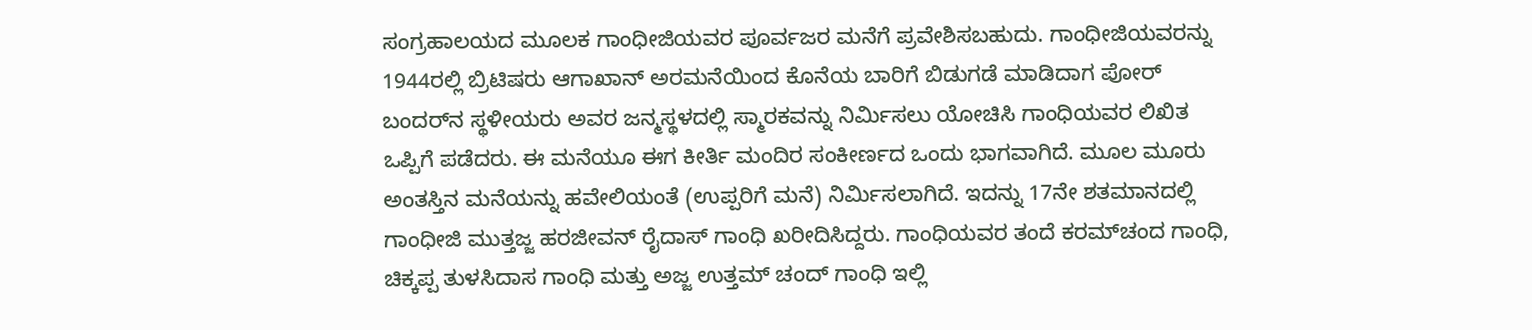ಸಂಗ್ರಹಾಲಯದ ಮೂಲಕ ಗಾಂಧೀಜಿಯವರ ಪೂರ್ವಜರ ಮನೆಗೆ ಪ್ರವೇಶಿಸಬಹುದು. ಗಾಂಧೀಜಿಯವರನ್ನು 1944ರಲ್ಲಿ ಬ್ರಿಟಿಷರು ಆಗಾಖಾನ್ ಅರಮನೆಯಿಂದ ಕೊನೆಯ ಬಾರಿಗೆ ಬಿಡುಗಡೆ ಮಾಡಿದಾಗ ಪೋರ್ ಬಂದರ್‌ನ ಸ್ಥಳೀಯರು ಅವರ ಜನ್ಮಸ್ಥಳದಲ್ಲಿ ಸ್ಮಾರಕವನ್ನು ನಿರ್ಮಿಸಲು ಯೋಚಿಸಿ ಗಾಂಧಿಯವರ ಲಿಖಿತ ಒಪ್ಪಿಗೆ ಪಡೆದರು. ಈ ಮನೆಯೂ ಈಗ ಕೀರ್ತಿ ಮಂದಿರ ಸಂಕೀರ್ಣದ ಒಂದು ಭಾಗವಾಗಿದೆ. ಮೂಲ ಮೂರು ಅಂತಸ್ತಿನ ಮನೆಯನ್ನು ಹವೇಲಿಯಂತೆ (ಉಪ್ಪರಿಗೆ ಮನೆ) ನಿರ್ಮಿಸಲಾಗಿದೆ. ಇದನ್ನು 17ನೇ ಶತಮಾನದಲ್ಲಿ ಗಾಂಧೀಜಿ ಮುತ್ತಜ್ಜ ಹರಜೀವನ್ ರೈದಾಸ್ ಗಾಂಧಿ ಖರೀದಿಸಿದ್ದರು. ಗಾಂಧಿಯವರ ತಂದೆ ಕರಮ್‌ಚಂದ ಗಾಂಧಿ, ಚಿಕ್ಕಪ್ಪ ತುಳಸಿದಾಸ ಗಾಂಧಿ ಮತ್ತು ಅಜ್ಜ ಉತ್ತಮ್ ಚಂದ್ ಗಾಂಧಿ ಇಲ್ಲಿ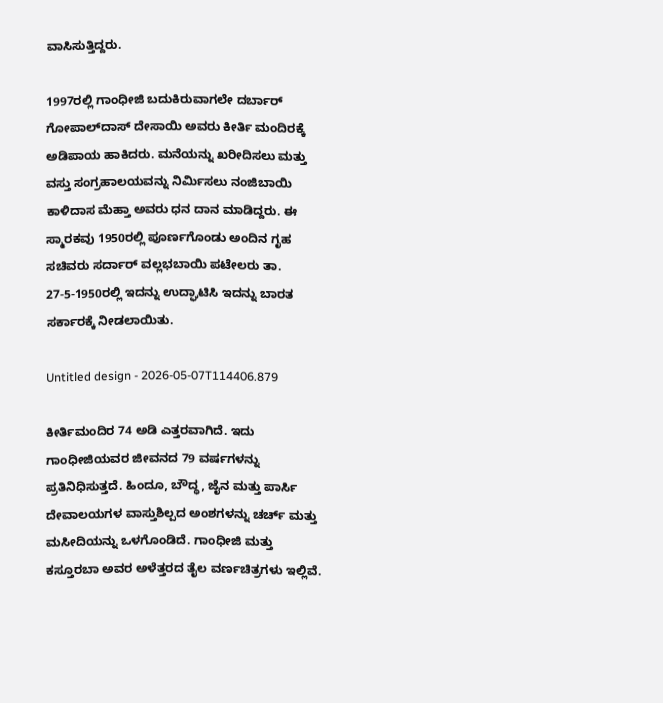ವಾಸಿಸುತ್ತಿದ್ದರು.

1997ರಲ್ಲಿ ಗಾಂಧೀಜಿ ಬದುಕಿರುವಾಗಲೇ ದರ್ಬಾರ್ ಗೋಪಾಲ್‌ದಾಸ್ ದೇಸಾಯಿ ಅವರು ಕೀರ್ತಿ ಮಂದಿರಕ್ಕೆ ಅಡಿಪಾಯ ಹಾಕಿದರು. ಮನೆಯನ್ನು ಖರೀದಿಸಲು ಮತ್ತು ವಸ್ತು ಸಂಗ್ರಹಾಲಯವನ್ನು ನಿರ್ಮಿಸಲು ನಂಜಿಬಾಯಿ ಕಾಳಿದಾಸ ಮೆಹ್ತಾ ಅವರು ಧನ ದಾನ ಮಾಡಿದ್ದರು. ಈ ಸ್ಮಾರಕವು 1950ರಲ್ಲಿ ಪೂರ್ಣಗೊಂಡು ಅಂದಿನ ಗೃಹ ಸಚಿವರು ಸರ್ದಾರ್ ವಲ್ಲಭಬಾಯಿ ಪಟೇಲರು ತಾ. 27-5-1950ರಲ್ಲಿ ಇದನ್ನು ಉದ್ಘಾಟಿಸಿ ಇದನ್ನು ಬಾರತ ಸರ್ಕಾರಕ್ಕೆ ನೀಡಲಾಯಿತು.

Untitled design - 2026-05-07T114406.879

ಕೀರ್ತಿಮಂದಿರ 74 ಅಡಿ ಎತ್ತರವಾಗಿದೆ. ಇದು ಗಾಂಧೀಜಿಯವರ ಜೀವನದ 79 ವರ್ಷಗಳನ್ನು ಪ್ರತಿನಿಧಿಸುತ್ತದೆ. ಹಿಂದೂ, ಬೌದ್ಧ, ಜೈನ ಮತ್ತು ಪಾರ್ಸಿ ದೇವಾಲಯಗಳ ವಾಸ್ತುಶಿಲ್ಪದ ಅಂಶಗಳನ್ನು ಚರ್ಚ್ ಮತ್ತು ಮಸೀದಿಯನ್ನು ಒಳಗೊಂಡಿದೆ. ಗಾಂಧೀಜಿ ಮತ್ತು ಕಸ್ತೂರಬಾ ಅವರ ಅಳೆತ್ತರದ ತೈಲ ವರ್ಣಚಿತ್ರಗಳು ಇಲ್ಲಿವೆ.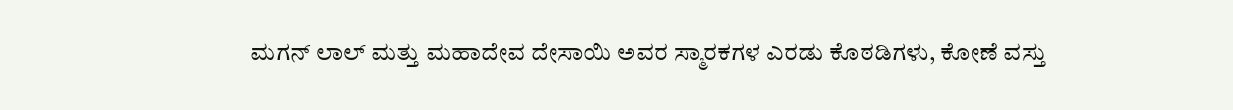ಮಗನ್ ಲಾಲ್ ಮತ್ತು ಮಹಾದೇವ ದೇಸಾಯಿ ಅವರ ಸ್ಮಾರಕಗಳ ಎರಡು ಕೊಠಡಿಗಳು, ಕೋಣೆ ವಸ್ತು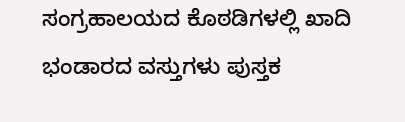ಸಂಗ್ರಹಾಲಯದ ಕೊಠಡಿಗಳಲ್ಲಿ ಖಾದಿ ಭಂಡಾರದ ವಸ್ತುಗಳು ಪುಸ್ತಕ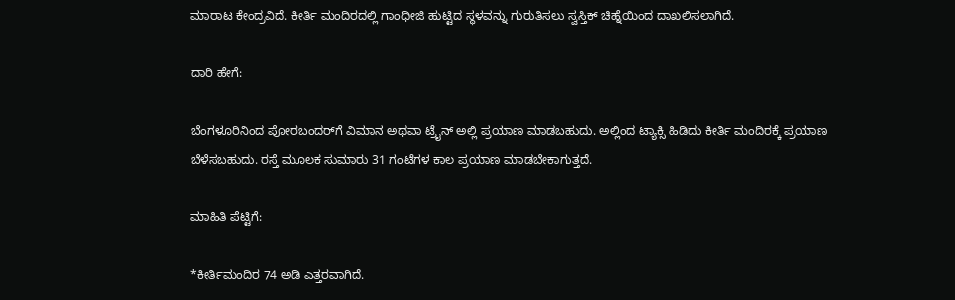ಮಾರಾಟ ಕೇಂದ್ರವಿದೆ. ಕೀರ್ತಿ ಮಂದಿರದಲ್ಲಿ ಗಾಂಧೀಜಿ ಹುಟ್ಟಿದ ಸ್ಥಳವನ್ನು ಗುರುತಿಸಲು ಸ್ವಸ್ತಿಕ್ ಚಿಹ್ನೆಯಿಂದ ದಾಖಲಿಸಲಾಗಿದೆ.

ದಾರಿ ಹೇಗೆ:

ಬೆಂಗಳೂರಿನಿಂದ ಪೋರಬಂದರ್‌ಗೆ ವಿಮಾನ ಅಥವಾ ಟ್ರೈನ್‌ ಅಲ್ಲಿ ಪ್ರಯಾಣ ಮಾಡಬಹುದು. ಅಲ್ಲಿಂದ ಟ್ಯಾಕ್ಸಿ ಹಿಡಿದು ಕೀರ್ತಿ ಮಂದಿರಕ್ಕೆ ಪ್ರಯಾಣ ಬೆಳೆಸಬಹುದು. ರಸ್ತೆ ಮೂಲಕ ಸುಮಾರು 31 ಗಂಟೆಗಳ ಕಾಲ ಪ್ರಯಾಣ ಮಾಡಬೇಕಾಗುತ್ತದೆ.

ಮಾಹಿತಿ ಪೆಟ್ಟಿಗೆ:

*ಕೀರ್ತಿಮಂದಿರ 74 ಅಡಿ ಎತ್ತರವಾಗಿದೆ.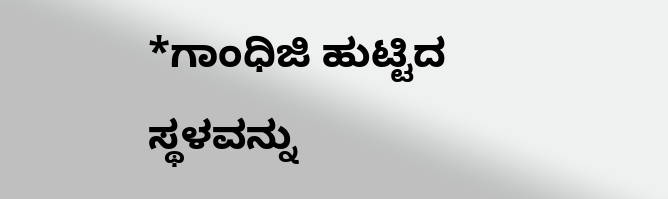*ಗಾಂಧಿಜಿ ಹುಟ್ಟಿದ ಸ್ಥಳವನ್ನು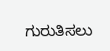ಗುರುತಿಸಲು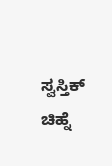ಸ್ವಸ್ತಿಕ್‌ ಚಿಹ್ನೆ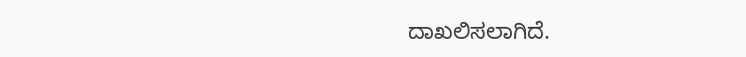ದಾಖಲಿಸಲಾಗಿದೆ.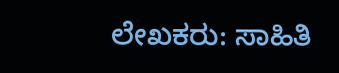ಲೇಖಕರು: ಸಾಹಿತಿ